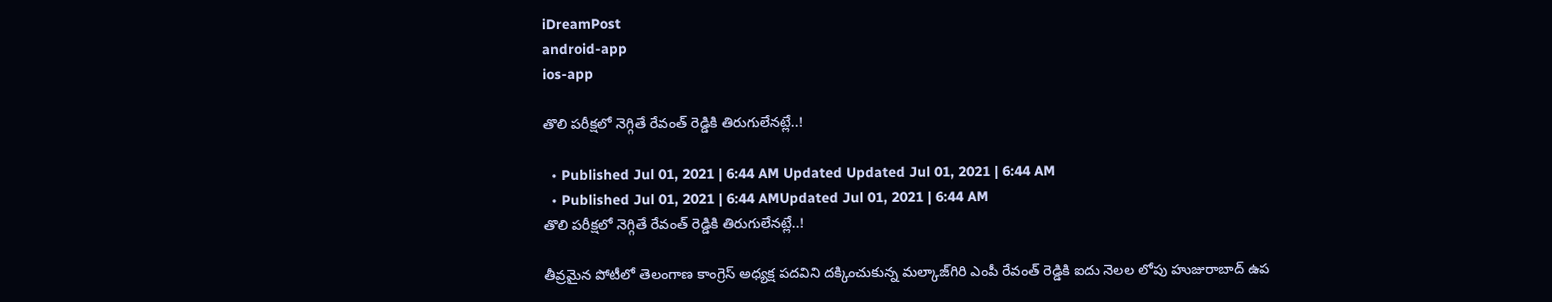iDreamPost
android-app
ios-app

తొలి పరీక్షలో నెగ్గితే రేవంత్‌ రెడ్డికి తిరుగులేనట్లే..!

  • Published Jul 01, 2021 | 6:44 AM Updated Updated Jul 01, 2021 | 6:44 AM
  • Published Jul 01, 2021 | 6:44 AMUpdated Jul 01, 2021 | 6:44 AM
తొలి పరీక్షలో నెగ్గితే రేవంత్‌ రెడ్డికి తిరుగులేనట్లే..!

తీవ్రమైన పోటీలో తెలంగాణ కాంగ్రెస్‌ అధ్యక్ష పదవిని దక్కించుకున్న మల్కాజ్‌గిరి ఎంపీ రేవంత్‌ రెడ్డికి ఐదు నెలల లోపు హుజురాబాద్‌ ఉప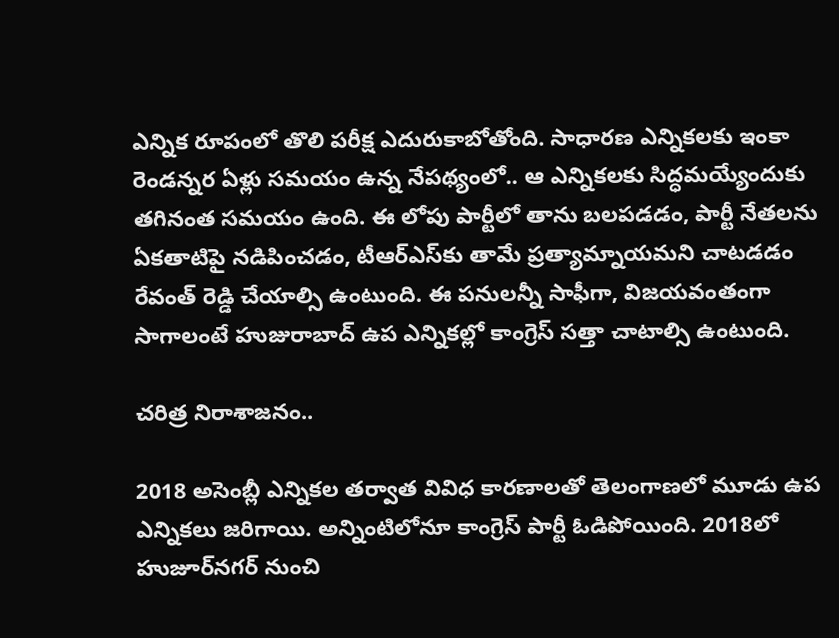ఎన్నిక రూపంలో తొలి పరీక్ష ఎదురుకాబోతోంది. సాధారణ ఎన్నికలకు ఇంకా రెండన్నర ఏళ్లు సమయం ఉన్న నేపథ్యంలో.. ఆ ఎన్నికలకు సిద్ధమయ్యేందుకు తగినంత సమయం ఉంది. ఈ లోపు పార్టీలో తాను బలపడడం, పార్టీ నేతలను ఏకతాటిపై నడిపించడం, టీఆర్‌ఎస్‌కు తామే ప్రత్యామ్నాయమని చాటడడం రేవంత్‌ రెడ్డి చేయాల్సి ఉంటుంది. ఈ పనులన్నీ సాఫీగా, విజయవంతంగా సాగాలంటే హుజురాబాద్‌ ఉప ఎన్నికల్లో కాంగ్రెస్‌ సత్తా చాటాల్సి ఉంటుంది.

చరిత్ర నిరాశాజనం..

2018 అసెంబ్లీ ఎన్నికల తర్వాత వివిధ కారణాలతో తెలంగాణలో మూడు ఉప ఎన్నికలు జరిగాయి. అన్నింటిలోనూ కాంగ్రెస్‌ పార్టీ ఓడిపోయింది. 2018లో హుజూర్‌నగర్‌ నుంచి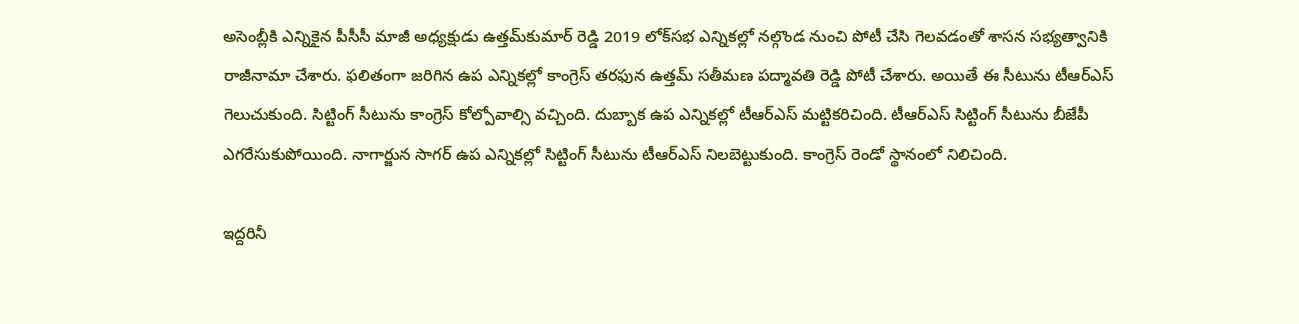అసెంబ్లీకి ఎన్నికైన పీసీసీ మాజీ అధ్యక్షుడు ఉత్తమ్‌కుమార్‌ రెడ్డి 2019 లోక్‌సభ ఎన్నికల్లో నల్గొండ నుంచి పోటీ చేసి గెలవడంతో శాసన సభ్యత్వానికి రాజీనామా చేశారు. ఫలితంగా జరిగిన ఉప ఎన్నికల్లో కాంగ్రెస్‌ తరఫున ఉత్తమ్‌ సతీమణ పద్మావతి రెడ్డి పోటీ చేశారు. అయితే ఈ సీటును టీఆర్‌ఎస్‌ గెలుచుకుంది. సిట్టింగ్‌ సీటును కాంగ్రెస్‌ కోల్పోవాల్సి వచ్చింది. దుబ్బాక ఉప ఎన్నికల్లో టీఆర్‌ఎస్‌ మట్టికరిచింది. టీఆర్‌ఎస్‌ సిట్టింగ్‌ సీటును బీజేపీ ఎగరేసుకుపోయింది. నాగార్జున సాగర్‌ ఉప ఎన్నికల్లో సిట్టింగ్‌ సీటును టీఆర్‌ఎస్‌ నిలబెట్టుకుంది. కాంగ్రెస్‌ రెండో స్థానంలో నిలిచింది.

ఇద్దరినీ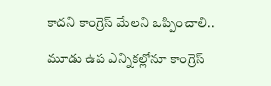కాదని కాంగ్రెస్‌ మేలని ఒప్పించాలి..

మూడు ఉప ఎన్నికల్లోనూ కాంగ్రెస్‌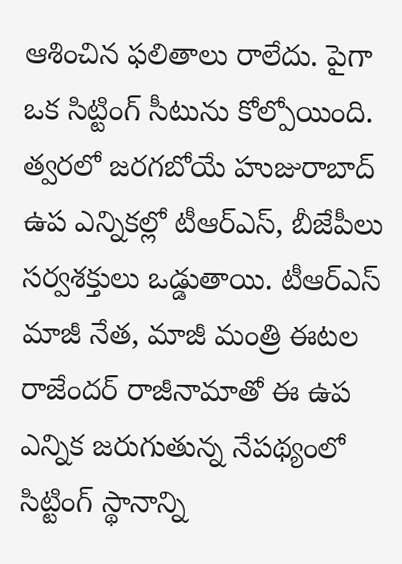ఆశించిన ఫలితాలు రాలేదు. పైగా ఒక సిట్టింగ్‌ సీటును కోల్పోయింది. త్వరలో జరగబోయే హుజురాబాద్‌ ఉప ఎన్నికల్లో టీఆర్‌ఎస్, బీజేపీలు సర్వశక్తులు ఒడ్డుతాయి. టీఆర్‌ఎస్‌ మాజీ నేత, మాజీ మంత్రి ఈటల రాజేందర్‌ రాజీనామాతో ఈ ఉప ఎన్నిక జరుగుతున్న నేపథ్యంలో సిట్టింగ్‌ స్థానాన్ని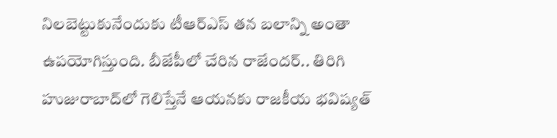నిలబెట్టుకునేందుకు టీఆర్‌ఎస్‌ తన బలాన్ని అంతా ఉపయోగిస్తుంది. బీజేపీలో చేరిన రాజేందర్‌.. తిరిగి హుజురాబాద్‌లో గెలిస్తేనే ఆయనకు రాజకీయ భవిష్యత్‌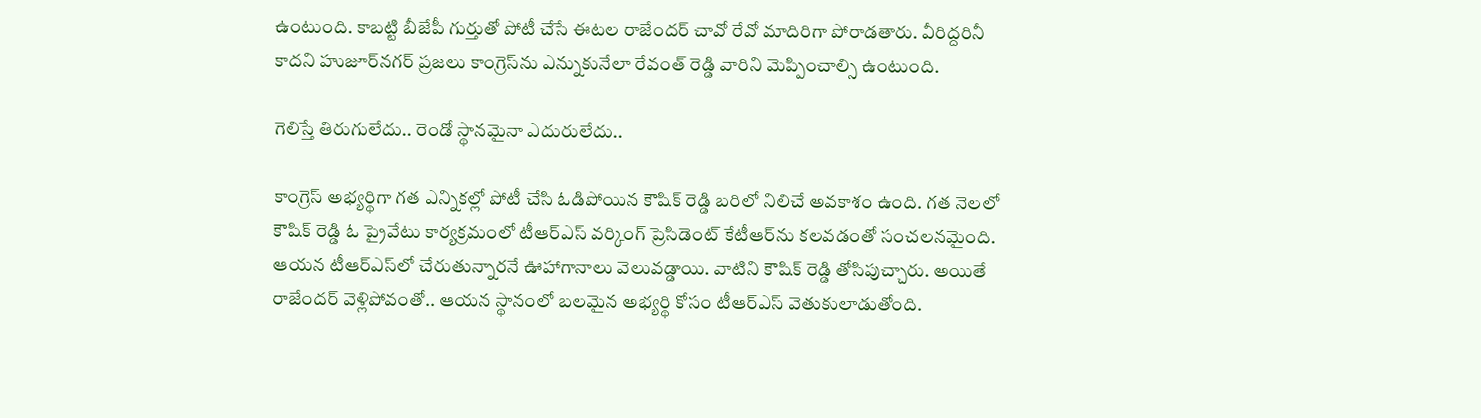ఉంటుంది. కాబట్టి బీజేపీ గుర్తుతో పోటీ చేసే ఈటల రాజేందర్‌ చావో రేవో మాదిరిగా పోరాడతారు. వీరిద్దరినీ కాదని హుజూర్‌నగర్‌ ప్రజలు కాంగ్రెస్‌ను ఎన్నుకునేలా రేవంత్‌ రెడ్డి వారిని మెప్పించాల్సి ఉంటుంది.

గెలిస్తే తిరుగులేదు.. రెండో స్థానమైనా ఎదురులేదు..

కాంగ్రెస్‌ అభ్యర్థిగా గత ఎన్నికల్లో పోటీ చేసి ఓడిపోయిన కౌషిక్‌ రెడ్డి బరిలో నిలిచే అవకాశం ఉంది. గత నెలలో కౌషిక్‌ రెడ్డి ఓ ప్రైవేటు కార్యక్రమంలో టీఆర్‌ఎస్‌ వర్కింగ్‌ ప్రెసిడెంట్‌ కేటీఆర్‌ను కలవడంతో సంచలనమైంది. ఆయన టీఆర్‌ఎస్‌లో చేరుతున్నారనే ఊహాగానాలు వెలువడ్డాయి. వాటిని కౌషిక్‌ రెడ్డి తోసిపుచ్చారు. అయితే రాజేందర్‌ వెళ్లిపోవంతో.. ఆయన స్థానంలో బలమైన అభ్యర్థి కోసం టీఆర్‌ఎస్‌ వెతుకులాడుతోంది.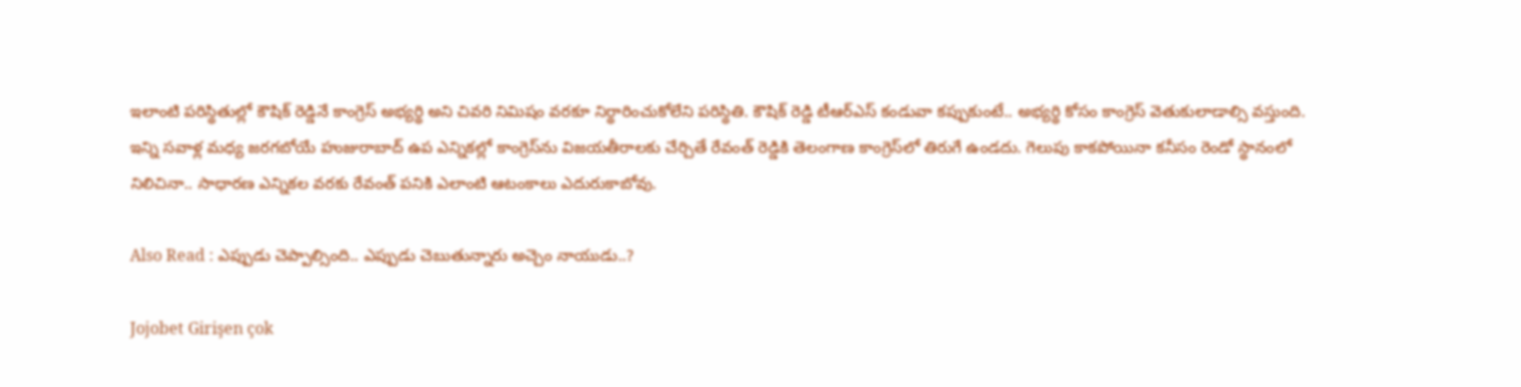ఇలాంటి పరిస్థితుల్లో కౌషిక్‌ రెడ్డినే కాంగ్రెస్‌ అభ్యర్థి అని చివరి నిమిషం వరకూ నిర్థారించుకోలేని పరిస్థితి. కౌషిక్‌ రెడ్డి టీఆర్‌ఎస్‌ కండువా కప్పుకుంటే.. అభ్యర్థి కోసం కాంగ్రెస్‌ వెతుకులాడాల్సి వస్తుంది. ఇన్ని సవాళ్ల మధ్య జరగబోయే హుజురాబాద్‌ ఉప ఎన్నికల్లో కాంగ్రెస్‌ను విజయతీరాలకు చేర్చితే రేవంత్‌ రెడ్డికి తెలంగాణ కాంగ్రెస్‌లో తిరుగే ఉండదు. గెలుపు కాకపోయినా కనీసం రెండో స్థానంలో నిలిచినా.. సాధారణ ఎన్నికల వరకు రేవంత్‌ పనికి ఎలాంటి ఆటంకాలు ఎదురుకాబోవు.

Also Read : ఎప్పుడు చెప్పాల్సింది.. ఎప్పుడు చెబుతున్నారు అచ్చెం నాయుడు..?

Jojobet Girişen çok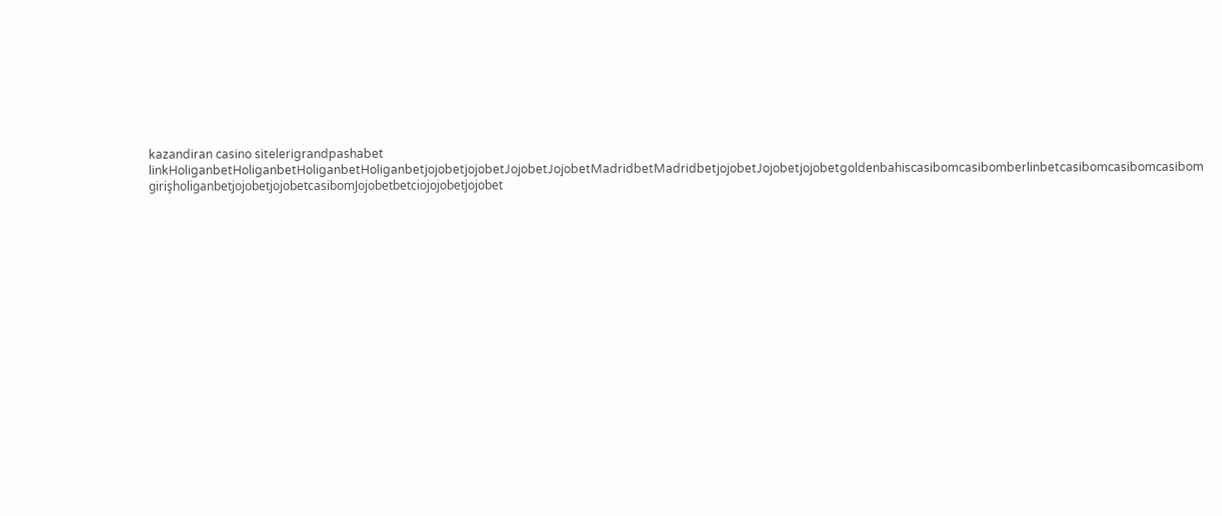kazandiran casino sitelerigrandpashabet linkHoliganbetHoliganbetHoliganbetHoliganbetjojobetjojobetJojobetJojobetMadridbetMadridbetjojobetJojobetjojobetgoldenbahiscasibomcasibomberlinbetcasibomcasibomcasibom girişholiganbetjojobetjojobetcasibomJojobetbetciojojobetjojobet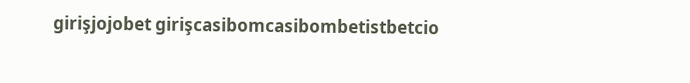girişjojobet girişcasibomcasibombetistbetcio